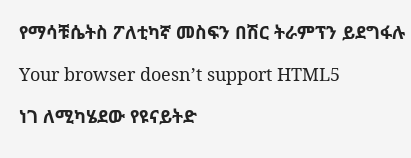የማሳቹሴትስ ፖለቲካኛ መስፍን በሽር ትራምፕን ይደግፋሉ

Your browser doesn’t support HTML5

ነገ ለሚካሄደው የዩናይትድ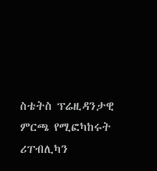ስቴትስ ፕሬዚዳንታዊ ምርጫ የሚፎካከሩት ሪፐብሊካን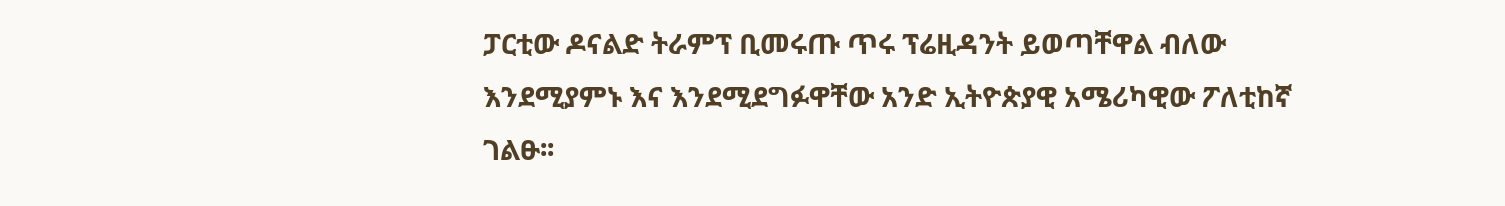ፓርቲው ዶናልድ ትራምፕ ቢመሩጡ ጥሩ ፕሬዚዳንት ይወጣቸዋል ብለው እንደሚያምኑ እና እንደሚደግፉዋቸው አንድ ኢትዮጵያዊ አሜሪካዊው ፖለቲከኛ ገልፁ፡፡